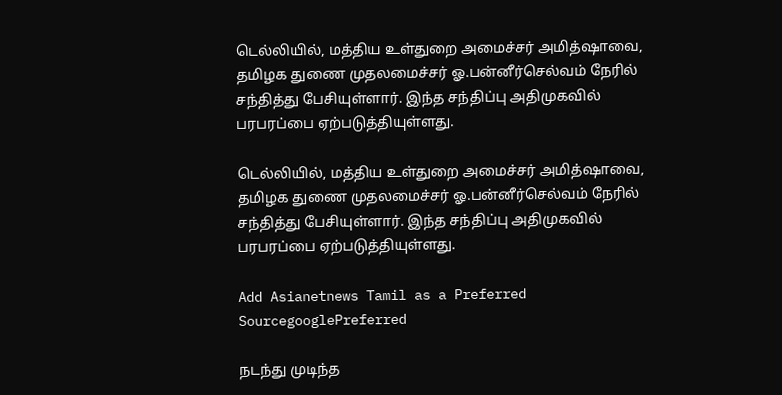டெல்லியில், மத்திய உள்துறை அமைச்சர் அமித்ஷாவை, தமிழக துணை முதலமைச்சர் ஓ.பன்னீர்செல்வம் நேரில் சந்தித்து பேசியுள்ளார். இந்த சந்திப்பு அதிமுகவில் பரபரப்பை ஏற்படுத்தியுள்ளது.

டெல்லியில், மத்திய உள்துறை அமைச்சர் அமித்ஷாவை, தமிழக துணை முதலமைச்சர் ஓ.பன்னீர்செல்வம் நேரில் சந்தித்து பேசியுள்ளார். இந்த சந்திப்பு அதிமுகவில் பரபரப்பை ஏற்படுத்தியுள்ளது.

Add Asianetnews Tamil as a Preferred SourcegooglePreferred

நடந்து முடிந்த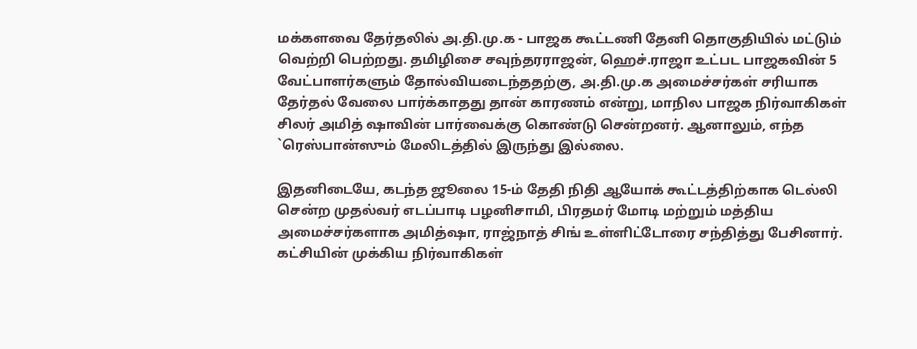மக்களவை தேர்தலில் அ.தி.மு.க - பாஜக கூட்டணி தேனி தொகுதியில் மட்டும் வெற்றி பெற்றது. தமிழிசை சவுந்தரராஜன், ஹெச்.ராஜா உட்பட பாஜகவின் 5 வேட்பாளர்களும் தோல்வியடைந்ததற்கு, அ.தி.மு.க அமைச்சர்கள் சரியாக தேர்தல் வேலை பார்க்காதது தான் காரணம் என்று, மாநில பாஜக நிர்வாகிகள் சிலர் அமித் ஷாவின் பார்வைக்கு கொண்டு சென்றனர். ஆனாலும், எந்த `ரெஸ்பான்ஸும் மேலிடத்தில் இருந்து இல்லை.

இதனிடையே, கடந்த ஜூலை 15-ம் தேதி நிதி ஆயோக் கூட்டத்திற்காக டெல்லி சென்ற முதல்வர் எடப்பாடி பழனிசாமி, பிரதமர் மோடி மற்றும் மத்திய அமைச்சர்களாக அமித்ஷா, ராஜ்நாத் சிங் உள்ளிட்டோரை சந்தித்து பேசினார். கட்சியின் முக்கிய நிர்வாகிகள்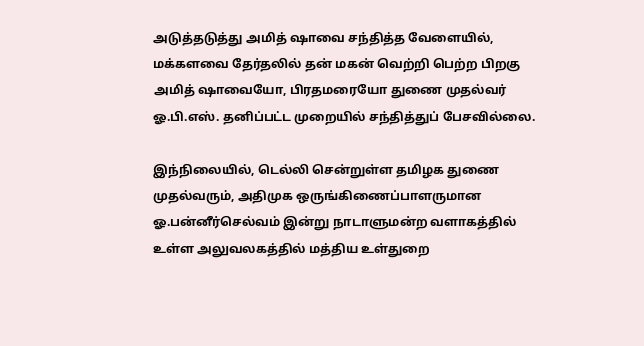அடுத்தடுத்து அமித் ஷாவை சந்தித்த வேளையில், மக்களவை தேர்தலில் தன் மகன் வெற்றி பெற்ற பிறகு அமித் ஷாவையோ, பிரதமரையோ துணை முதல்வர் ஓ.பி.எஸ். தனிப்பட்ட முறையில் சந்தித்துப் பேசவில்லை.

இந்நிலையில், டெல்லி சென்றுள்ள தமிழக துணை முதல்வரும், அதிமுக ஒருங்கிணைப்பாளருமான ஓ.பன்னீர்செல்வம் இன்று நாடாளுமன்ற வளாகத்தில் உள்ள அலுவலகத்தில் மத்திய உள்துறை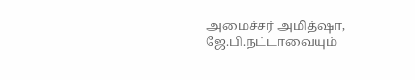அமைச்சர் அமித்ஷா, ஜே.பி.நட்டாவையும்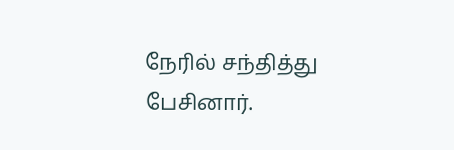நேரில் சந்தித்து பேசினார்.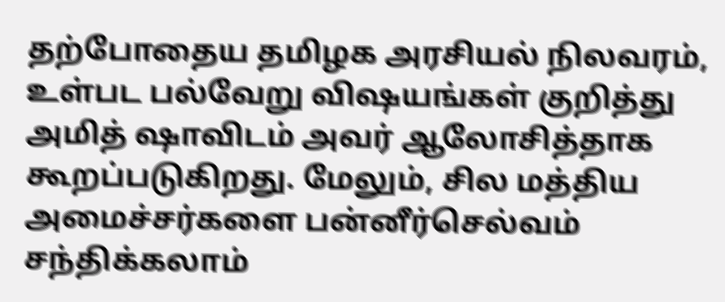தற்போதைய தமிழக அரசியல் நிலவரம், உள்பட பல்வேறு வி‌ஷயங்கள் குறித்து அமித் ஷாவிடம் அவர் ஆலோசித்தாக கூறப்படுகிறது. மேலும், சில மத்திய அமைச்சர்களை பன்னீர்செல்வம் சந்திக்கலாம்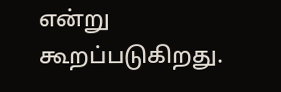என்று கூறப்படுகிறது.